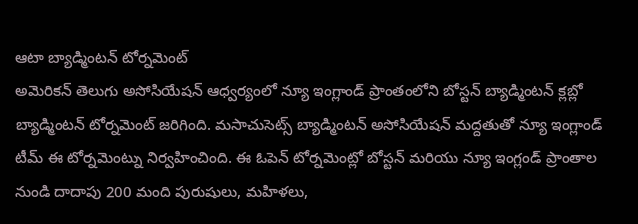ఆటా బ్యాడ్మింటన్ టోర్నమెంట్
అమెరికన్ తెలుగు అసోసియేషన్ ఆధ్వర్యంలో న్యూ ఇంగ్లాండ్ ప్రాంతంలోని బోస్టన్ బ్యాడ్మింటన్ క్లబ్లో బ్యాడ్మింటన్ టోర్నమెంట్ జరిగింది. మసాచుసెట్స్ బ్యాడ్మింటన్ అసోసియేషన్ మద్దతుతో న్యూ ఇంగ్లాండ్ టీమ్ ఈ టోర్నమెంట్ను నిర్వహించింది. ఈ ఓపెన్ టోర్నమెంట్లో బోస్టన్ మరియు న్యూ ఇంగ్లండ్ ప్రాంతాల నుండి దాదాపు 200 మంది పురుషులు, మహిళలు,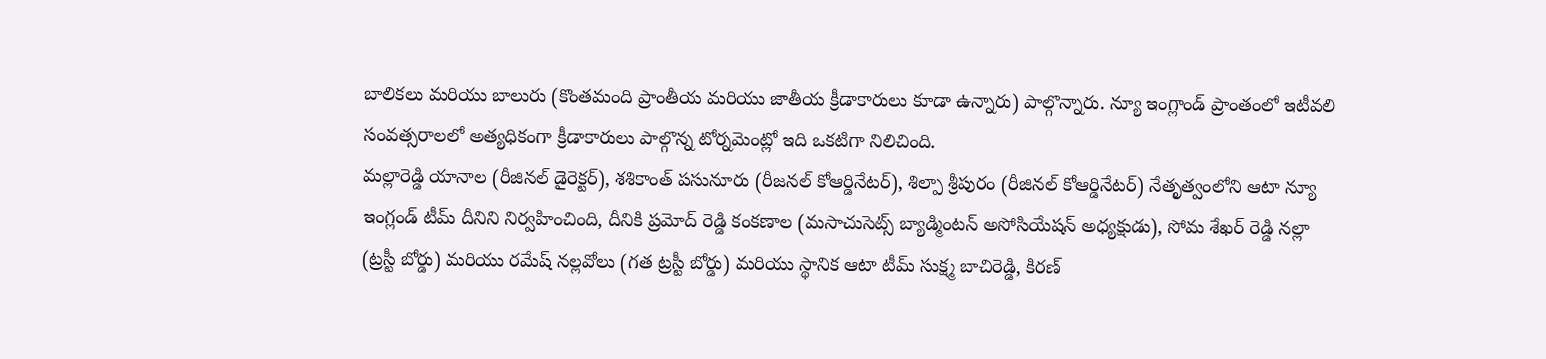బాలికలు మరియు బాలురు (కొంతమంది ప్రాంతీయ మరియు జాతీయ క్రీడాకారులు కూడా ఉన్నారు) పాల్గొన్నారు. న్యూ ఇంగ్లాండ్ ప్రాంతంలో ఇటీవలి సంవత్సరాలలో అత్యధికంగా క్రీడాకారులు పాల్గొన్న టోర్నమెంట్లో ఇది ఒకటిగా నిలిచింది.
మల్లారెడ్డి యానాల (రీజినల్ డైరెక్టర్), శశికాంత్ పసునూరు (రీజనల్ కోఆర్డినేటర్), శిల్పా శ్రీపురం (రీజినల్ కోఆర్డినేటర్) నేతృత్వంలోని ఆటా న్యూ ఇంగ్లండ్ టీమ్ దీనిని నిర్వహించింది, దీనికి ప్రమోద్ రెడ్డి కంకణాల (మసాచుసెట్స్ బ్యాడ్మింటన్ అసోసియేషన్ అధ్యక్షుడు), సోమ శేఖర్ రెడ్డి నల్లా (ట్రస్టీ బోర్డు) మరియు రమేష్ నల్లవోలు (గత ట్రస్టీ బోర్డు) మరియు స్థానిక ఆటా టీమ్ సుక్ష్మ బాచిరెడ్డి, కిరణ్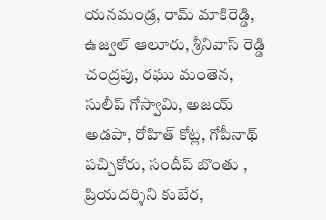యనమండ్ర, రామ్ మాకిరెడ్డి, ఉజ్వల్ ఆలూరు, శ్రీనివాస్ రెడ్డి చంద్రపు, రఘు మంతెన, సులీప్ గోస్వామి, అజయ్ అడపా, రోహిత్ కోట్ల, గోపీనాథ్ పచ్చికోరు, సందీప్ బొంతు , ప్రియదర్శిని కుబేర,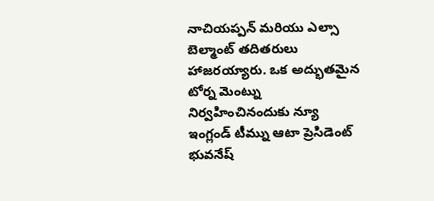నాచియప్పన్ మరియు ఎల్సా బెల్మాంట్ తదితరులు హాజరయ్యారు. ఒక అద్భుతమైన టోర్న మెంట్ను నిర్వహించినందుకు న్యూ ఇంగ్లండ్ టీమ్ను ఆటా ప్రెసిడెంట్ భువనేష్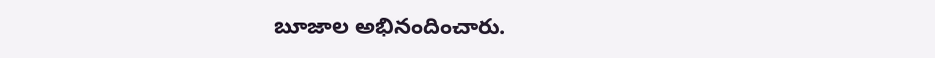బూజాల అభినందించారు.